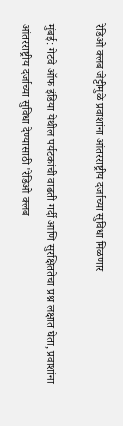रेडिओ क्लब जेट्टीमुळे प्रवाशांना आंतरराष्ट्रीय दर्जाच्या सुविधा मिळणार

मुंबई: गेटवे ऑफ इंडिया येथील पर्यटकांची वाढती गर्दी आणि सुरक्षिततेचा प्रश्न लक्षात घेता, प्रवाशांना आंतरराष्ट्रीय दर्जाच्या सुविधा देण्यासाठी 'रेडिओ क्लब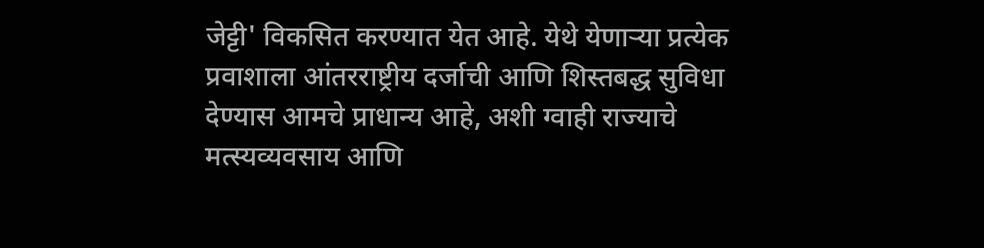जेट्टी' विकसित करण्यात येत आहे. येथे येणाऱ्या प्रत्येक प्रवाशाला आंतरराष्ट्रीय दर्जाची आणि शिस्तबद्ध सुविधा देण्यास आमचे प्राधान्य आहे, अशी ग्वाही राज्याचे मत्स्यव्यवसाय आणि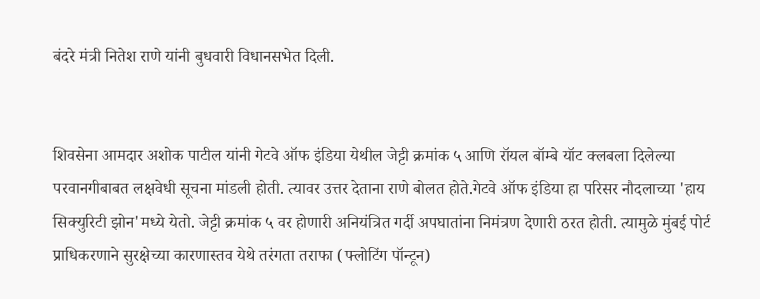बंदरे मंत्री नितेश राणे यांनी बुधवारी विधानसभेत दिली.


शिवसेना आमदार अशोक पाटील यांनी गेटवे ऑफ इंडिया येथील जेट्टी क्रमांक ५ आणि रॉयल बॉम्बे यॉट क्लबला दिलेल्या परवानगीबाबत लक्षवेधी सूचना मांडली होती. त्यावर उत्तर देताना राणे बोलत होते.गेटवे ऑफ इंडिया हा परिसर नौदलाच्या 'हाय सिक्युरिटी झोन'मध्ये येतो. जेट्टी क्रमांक ५ वर होणारी अनियंत्रित गर्दी अपघातांना निमंत्रण देणारी ठरत होती. त्यामुळे मुंबई पोर्ट प्राधिकरणाने सुरक्षेच्या कारणास्तव येथे तरंगता तराफा (फ्लोटिंग पॉन्टून)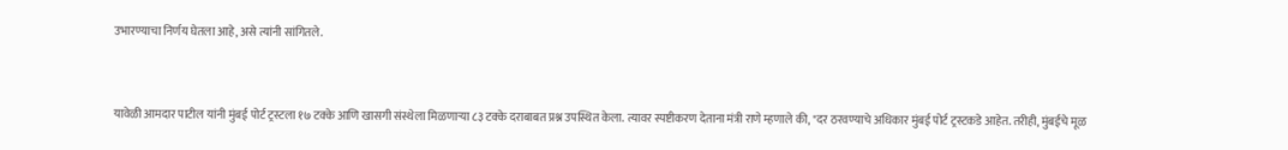उभारण्याचा निर्णय घेतला आहे, असे त्यांनी सांगितले.


यावेळी आमदार पाटील यांनी मुंबई पोर्ट ट्रस्टला १७ टक्के आणि खासगी संस्थेला मिळणाऱ्या ८३ टक्के दराबाबत प्रश्न उपस्थित केला. त्यावर स्पष्टीकरण देताना मंत्री राणे म्हणाले की, "दर ठरवण्याचे अधिकार मुंबई पोर्ट ट्रस्टकडे आहेत. तरीही, मुंबईचे मूळ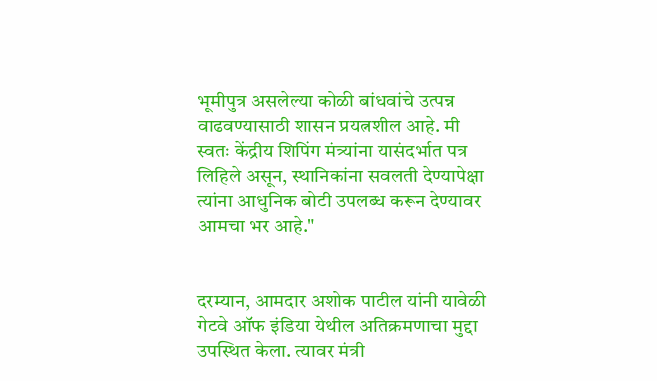भूमीपुत्र असलेल्या कोळी बांधवांचे उत्पन्न वाढवण्यासाठी शासन प्रयत्नशील आहे. मी स्वतः केंद्रीय शिपिंग मंत्र्यांना यासंदर्भात पत्र लिहिले असून, स्थानिकांना सवलती देण्यापेक्षा त्यांना आधुनिक बोटी उपलब्ध करून देण्यावर आमचा भर आहे."


दरम्यान, आमदार अशोक पाटील यांनी यावेळी गेटवे ऑफ इंडिया येथील अतिक्रमणाचा मुद्दा उपस्थित केला. त्यावर मंत्री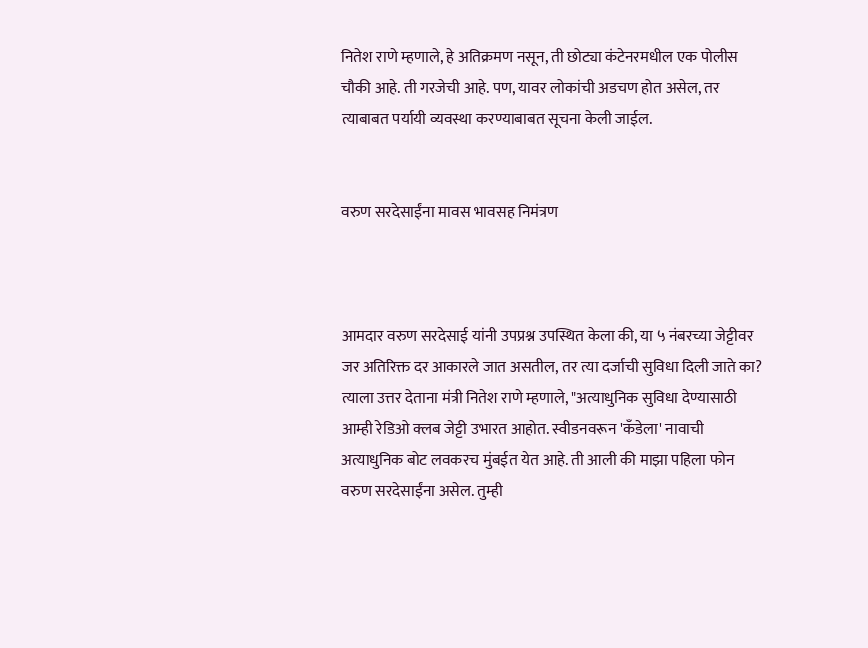नितेश राणे म्हणाले, हे अतिक्रमण नसून, ती छोट्या कंटेनरमधील एक पोलीस चौकी आहे. ती गरजेची आहे. पण, यावर लोकांची अडचण होत असेल, तर त्याबाबत पर्यायी व्यवस्था करण्याबाबत सूचना केली जाईल.


वरुण सरदेसाईंना मावस भावसह निमंत्रण



आमदार वरुण सरदेसाई यांनी उपप्रश्न उपस्थित केला की, या ५ नंबरच्या जेट्टीवर जर अतिरिक्त दर आकारले जात असतील, तर त्या दर्जाची सुविधा दिली जाते का? त्याला उत्तर देताना मंत्री नितेश राणे म्हणाले, "अत्याधुनिक सुविधा देण्यासाठी आम्ही रेडिओ क्लब जेट्टी उभारत आहोत. स्वीडनवरून 'कँडेला' नावाची अत्याधुनिक बोट लवकरच मुंबईत येत आहे. ती आली की माझा पहिला फोन वरुण सरदेसाईंना असेल. तुम्ही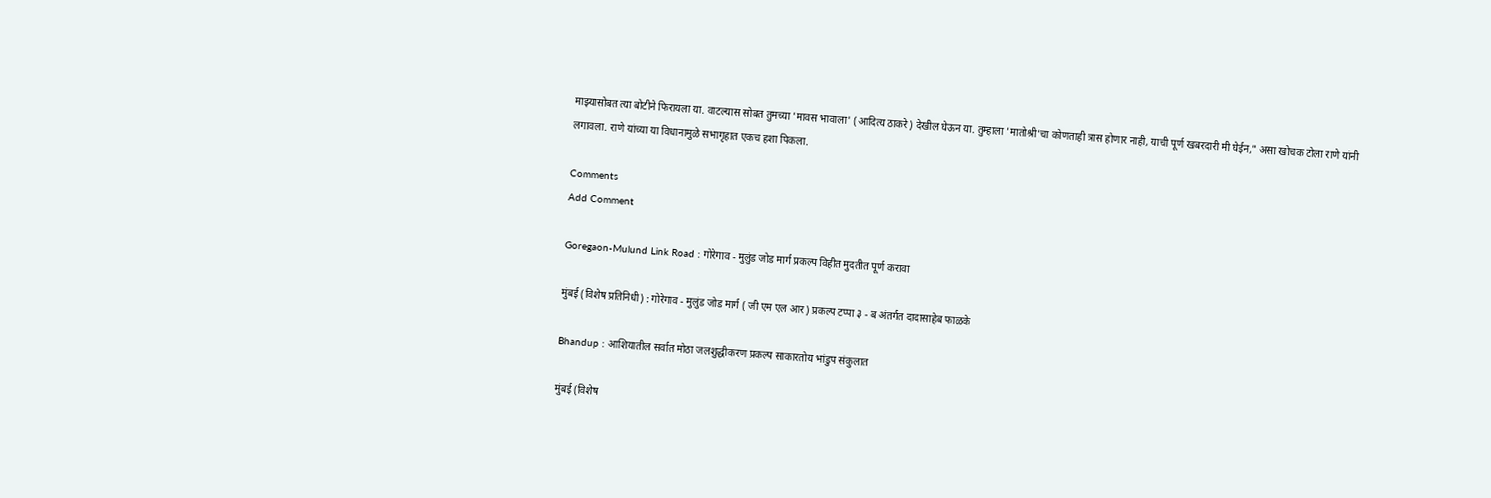माझ्यासोबत त्या बोटीने फिरायला या. वाटल्यास सोबत तुमच्या 'मावस भावाला' (आदित्य ठाकरे) देखील घेऊन या. तुम्हाला 'मातोश्री'चा कोणताही त्रास होणार नाही, याची पूर्ण खबरदारी मी घेईन," असा खोचक टोला राणे यांनी लगावला. राणे यांच्या या विधानामुळे सभागृहात एकच हशा पिकला.

Comments
Add Comment

Goregaon-Mulund Link Road : गोरेगाव - मुलुंड जोड मार्ग प्रकल्प विहीत मुदतीत पूर्ण करावा

मुंबई (विशेष प्रतिनिधी) : गोरेगाव - मुलुंड जोड मार्ग ( जी एम एल आर) प्रकल्प टप्पा ३ - ब अंतर्गत दादासाहेब फाळके

Bhandup : आशियातील सर्वात मोठा जलशुद्धीकरण प्रकल्प साकारतोय भांडुप संकुलात

मुंबई (विशेष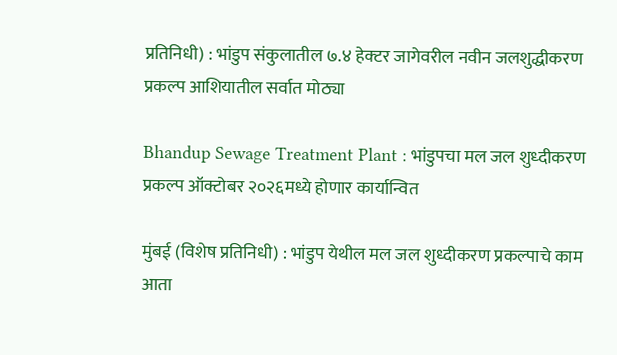प्रतिनिधी) : भांडुप संकुलातील ७.४ हेक्‍टर जागेवरील नवीन जलशुद्धीकरण प्रकल्प आशियातील सर्वात मोठ्या

Bhandup Sewage Treatment Plant : भांडुपचा मल जल शुध्दीकरण प्रकल्प ऑक्टोबर २०२६मध्ये होणार कार्यान्वित

मुंबई (विशेष प्रतिनिधी) : भांडुप येथील मल जल शुध्दीकरण प्रकल्पाचे काम आता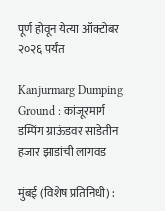पूर्ण होवून येत्या ऑक्टोबर २०२६ पर्यंत

Kanjurmarg Dumping Ground : कांजूरमार्ग डम्पिंग ग्राऊंडवर साडेतीन हजार झाडांची लागवड

मुंबई (विशेष प्रतिनिधी) :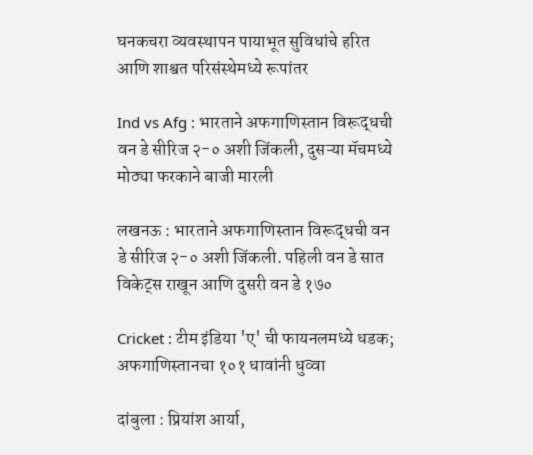घनकचरा व्यवस्थापन पायाभूत सुविधांचे हरित आणि शाश्वत परिसंस्थेमध्ये रूपांतर

Ind vs Afg : भारताने अफगाणिस्तान विरूद्धची वन डे सीरिज २-० अशी जिंकली, दुसऱ्या मॅचमध्ये मोठ्या फरकाने बाजी मारली

लखनऊ : भारताने अफगाणिस्तान विरूद्धची वन डे सीरिज २-० अशी जिंकली. पहिली वन डे सात विकेट्स राखून आणि दुसरी वन डे १७०

Cricket : टीम इंडिया 'ए' ची फायनलमध्ये धडक; अफगाणिस्तानचा १०१ धावांनी धुव्वा

दांबुला : प्रियांश आर्या,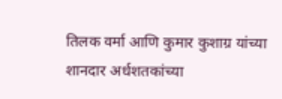तिलक वर्मा आणि कुमार कुशाग्र यांच्या शानदार अर्धशतकांच्या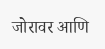जोरावर आणि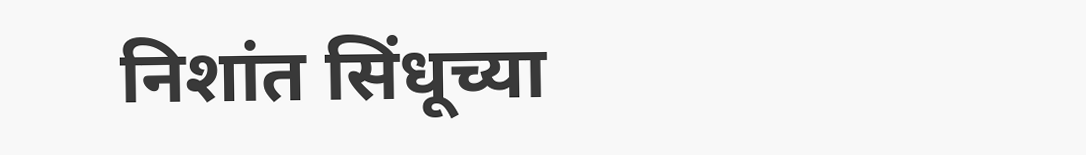निशांत सिंधूच्या